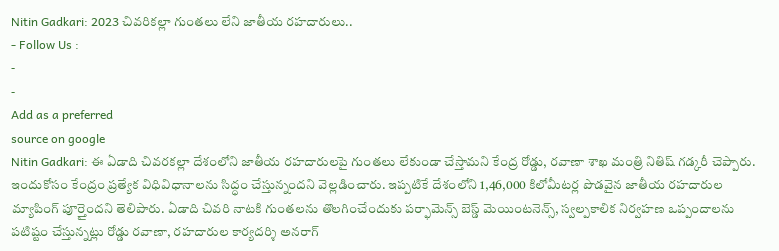Nitin Gadkari: 2023 చివరికల్లా గుంతలు లేని జాతీయ రహదారులు..
- Follow Us :
-
-
Add as a preferred
source on google
Nitin Gadkari: ఈ ఏడాది చివరకల్లా దేశంలోని జాతీయ రహదారులపై గుంతలు లేకుండా చేస్తామని కేంద్ర రోడ్డు, రవాణా శాఖ మంత్రి నితిష్ గడ్కరీ చెప్పారు. ఇందుకోసం కేంద్రం ప్రత్యేక విధివిధానాలను సిద్ధం చేస్తున్నందని వెల్లడించారు. ఇప్పటికే దేశంలోని 1,46,000 కిలోమీటర్ల పొడవైన జాతీయ రహదారుల మ్యాపింగ్ పూర్తైందని తెలిపారు. ఏడాది చివరి నాటకి గుంతలను తొలగించేందుకు పర్ఫామెన్స్ బెస్డ్ మెయింటనెన్స్, స్వల్పకాలిక నిర్వహణ ఒప్పందాలను పటిష్టం చేస్తున్నట్లు రోడ్డు రవాణా, రహదారుల కార్యదర్శి అనరాగ్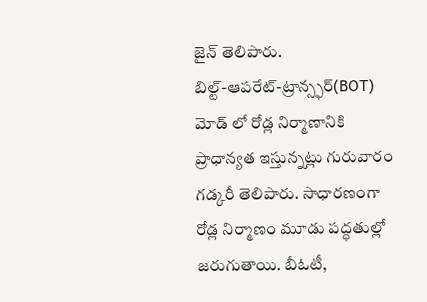జైన్ తెలిపారు.
బిల్ట్-ఆపరేట్-ట్రాన్స్ఫర్(BOT) మోడ్ లో రోడ్ల నిర్మాణానికి ప్రాధాన్యత ఇస్తున్నట్లు గురువారం గడ్కరీ తెలిపారు. సాధారణంగా రోడ్ల నిర్మాణం మూడు పద్ధతుల్లో జరుగుతాయి. బీఓటీ,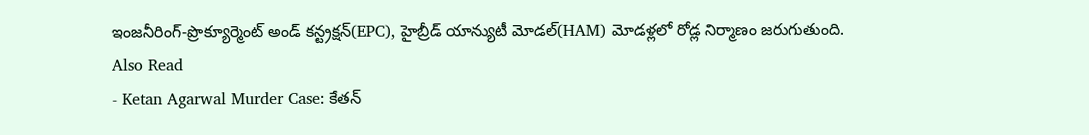ఇంజనీరింగ్-ప్రొక్యూర్మెంట్ అండ్ కన్ట్రక్షన్(EPC), హైబ్రీడ్ యాన్యుటీ మోడల్(HAM) మోడళ్లలో రోడ్ల నిర్మాణం జరుగుతుంది.
Also Read
- Ketan Agarwal Murder Case: కేతన్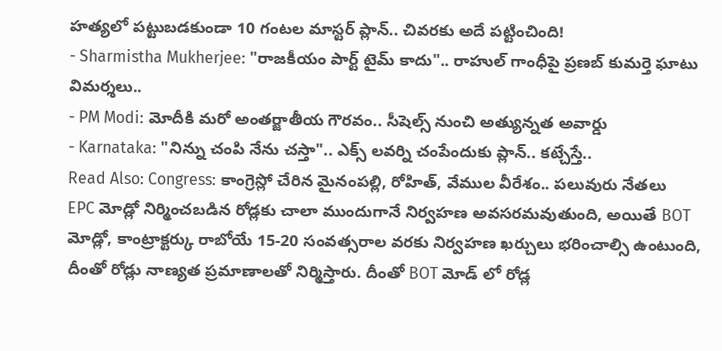హత్యలో పట్టుబడకుండా 10 గంటల మాస్టర్ ప్లాన్.. చివరకు అదే పట్టించింది!
- Sharmistha Mukherjee: "రాజకీయం పార్ట్ టైమ్ కాదు".. రాహుల్ గాంధీపై ప్రణబ్ కుమర్తె ఘాటు విమర్శలు..
- PM Modi: మోదీకి మరో అంతర్జాతీయ గౌరవం.. సీషెల్స్ నుంచి అత్యున్నత అవార్డు
- Karnataka: "నిన్ను చంపి నేను చస్తా".. ఎక్స్ లవర్ని చంపేందుకు ప్లాన్.. కట్చేస్తే..
Read Also: Congress: కాంగ్రెస్లో చేరిన మైనంపల్లి, రోహిత్, వేముల వీరేశం.. పలువురు నేతలు
EPC మోడ్లో నిర్మించబడిన రోడ్లకు చాలా ముందుగానే నిర్వహణ అవసరమవుతుంది, అయితే BOT మోడ్లో, కాంట్రాక్టర్కు రాబోయే 15-20 సంవత్సరాల వరకు నిర్వహణ ఖర్చులు భరించాల్సి ఉంటుంది, దీంతో రోడ్లు నాణ్యత ప్రమాణాలతో నిర్మిస్తారు. దీంతో BOT మోడ్ లో రోడ్ల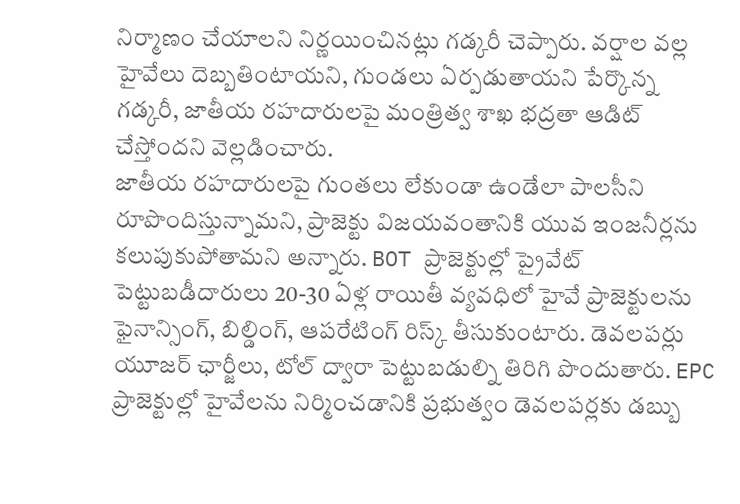నిర్మాణం చేయాలని నిర్ణయించినట్లు గడ్కరీ చెప్పారు. వర్షాల వల్ల హైవేలు దెబ్బతింటాయని, గుండలు ఏర్పడుతాయని పేర్కొన్న గడ్కరీ, జాతీయ రహదారులపై మంత్రిత్వ శాఖ భద్రతా ఆడిట్ చేస్తోందని వెల్లడించారు.
జాతీయ రహదారులపై గుంతలు లేకుండా ఉండేలా పాలసీని రూపొందిస్తున్నామని, ప్రాజెక్టు విజయవంతానికి యువ ఇంజనీర్లను కలుపుకుపోతామని అన్నారు. BOT ప్రాజెక్టుల్లో ప్రైవేట్ పెట్టుబడీదారులు 20-30 ఏళ్ల రాయితీ వ్యవధిలో హైవే ప్రాజెక్టులను ఫైనాన్సింగ్, బిల్డింగ్, ఆపరేటింగ్ రిస్క్ తీసుకుంటారు. డెవలపర్లు యూజర్ ఛార్జీలు, టోల్ ద్వారా పెట్టుబడుల్ని తిరిగి పొందుతారు. EPC ప్రాజెక్టుల్లో హైవేలను నిర్మించడానికి ప్రభుత్వం డెవలపర్లకు డబ్బు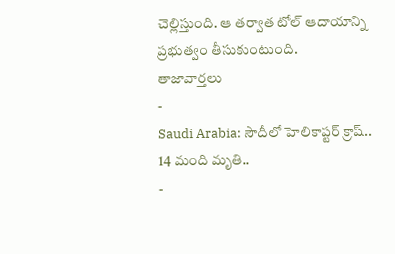చెల్లిస్తుంది. ఆ తర్వాత టోల్ ఆదాయాన్ని ప్రభుత్వం తీసుకుంటుంది.
తాజావార్తలు
-
Saudi Arabia: సౌదీలో హెలికాప్టర్ క్రాష్.. 14 మంది మృతి..
-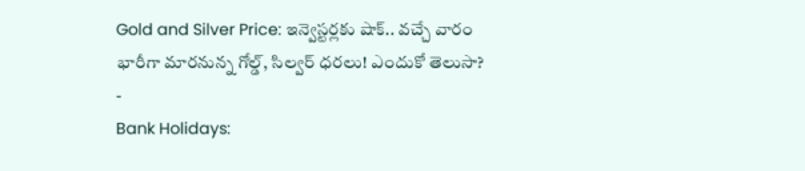Gold and Silver Price: ఇన్వెస్టర్లకు షాక్.. వచ్చే వారం భారీగా మారనున్న గోల్డ్, సిల్వర్ ధరలు! ఎందుకో తెలుసా?
-
Bank Holidays: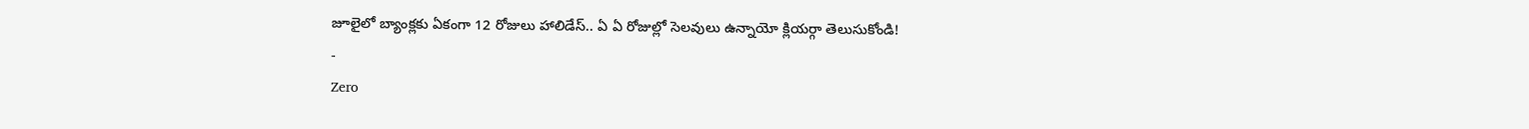జూలైలో బ్యాంక్లకు ఏకంగా 12 రోజులు హాలిడేస్.. ఏ ఏ రోజుల్లో సెలవులు ఉన్నాయో క్లియర్గా తెలుసుకోండి!
-
Zero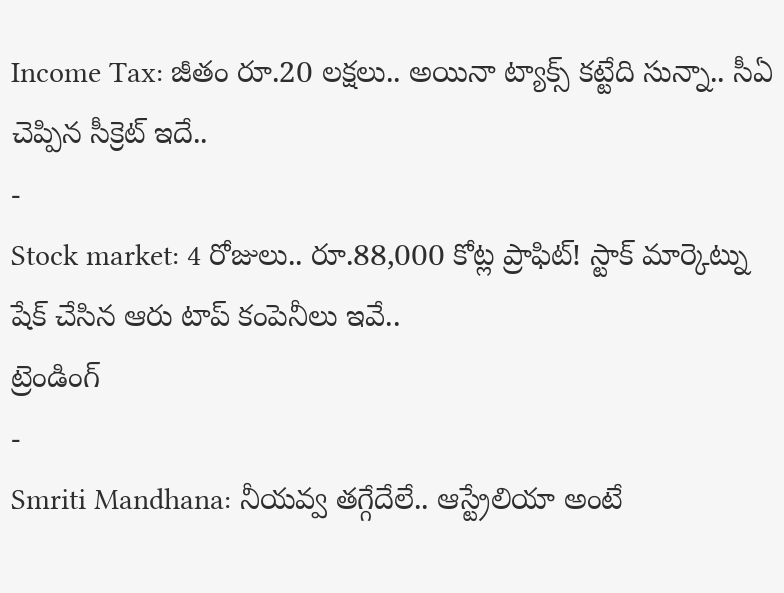Income Tax: జీతం రూ.20 లక్షలు.. అయినా ట్యాక్స్ కట్టేది సున్నా.. సీఏ చెప్పిన సీక్రెట్ ఇదే..
-
Stock market: 4 రోజులు.. రూ.88,000 కోట్ల ప్రాఫిట్! స్టాక్ మార్కెట్ను షేక్ చేసిన ఆరు టాప్ కంపెనీలు ఇవే..
ట్రెండింగ్
-
Smriti Mandhana: నీయవ్వ తగ్గేదేలే.. ఆస్ట్రేలియా అంటే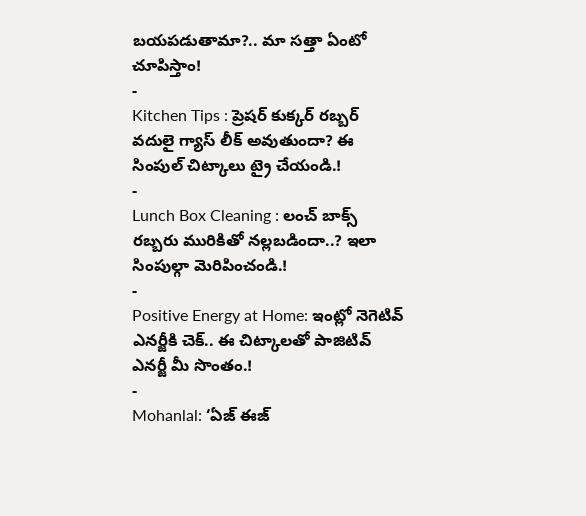బయపడుతామా?.. మా సత్తా ఏంటో చూపిస్తాం!
-
Kitchen Tips : ప్రెషర్ కుక్కర్ రబ్బర్ వదులై గ్యాస్ లీక్ అవుతుందా? ఈ సింపుల్ చిట్కాలు ట్రై చేయండి.!
-
Lunch Box Cleaning : లంచ్ బాక్స్ రబ్బరు మురికితో నల్లబడిందా..? ఇలా సింపుల్గా మెరిపించండి.!
-
Positive Energy at Home: ఇంట్లో నెగెటివ్ ఎనర్జీకి చెక్.. ఈ చిట్కాలతో పాజిటివ్ ఎనర్జీ మీ సొంతం.!
-
Mohanlal: ‘ఏజ్ ఈజ్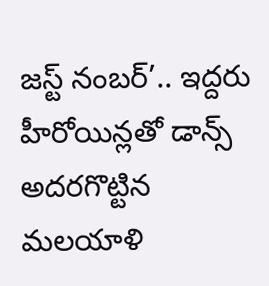జస్ట్ నంబర్’.. ఇద్దరు హీరోయిన్లతో డాన్స్ అదరగొట్టిన మలయాళి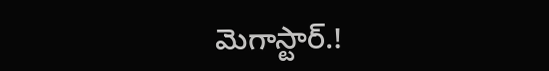మెగాస్టార్.!